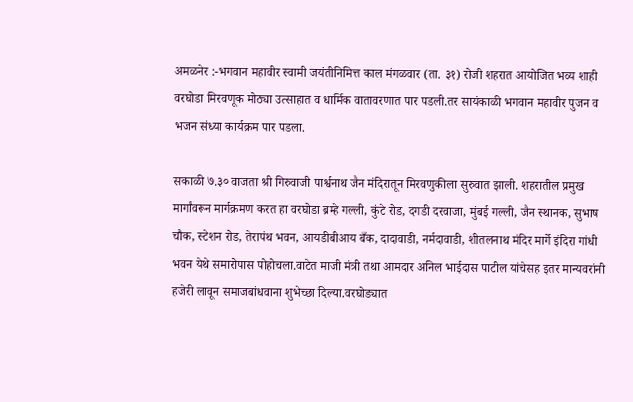अमळनेर :-भगवान महावीर स्वामी जयंतीनिमित्त काल मंगळवार (ता. ३१) रोजी शहरात आयोजित भव्य शाही वरघोडा मिरवणूक मोठ्या उत्साहात व धार्मिक वातावरणात पार पडली.तर सायंकाळी भगवान महावीर पुजन व भजन संध्या कार्यक्रम पार पडला.

सकाळी ७.३० वाजता श्री गिरुवाजी पार्श्वनाथ जैन मंदिरातून मिरवणुकीला सुरुवात झाली. शहरातील प्रमुख मार्गांवरून मार्गक्रमण करत हा वरघोडा ब्रम्हे गल्ली, कुंटे रोड, दगडी दरवाजा, मुंबई गल्ली, जैन स्थानक, सुभाष चौक, स्टेशन रोड, तेरापंथ भवन, आयडीबीआय बँक, दादावाडी, नर्मदावाडी, शीतलनाथ मंदिर मार्गे इंदिरा गांधी भवन येथे समारोपास पोहोचला.वाटेत माजी मंत्री तथा आमदार अनिल भाईदास पाटील यांचेसह इतर मान्यवरांनी हजेरी लावून समाजबांधवाना शुभेच्छा दिल्या.वरघोड्यात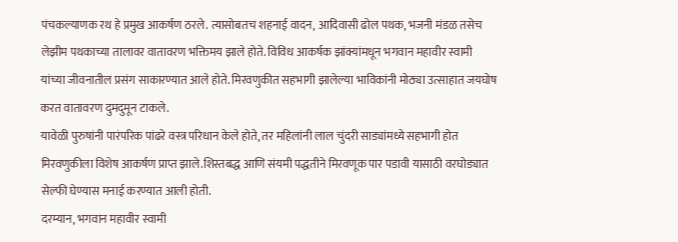पंचकल्याणक रथ हे प्रमुख आकर्षण ठरले. त्यासोबतच शहनाई वादन, आदिवासी ढोल पथक, भजनी मंडळ तसेच लेझीम पथकाच्या तालावर वातावरण भक्तिमय झाले होते. विविध आकर्षक झांक्यांमधून भगवान महावीर स्वामी यांच्या जीवनातील प्रसंग साकारण्यात आले होते. मिरवणुकीत सहभागी झालेल्या भाविकांनी मोठ्या उत्साहात जयघोष करत वातावरण दुमदुमून टाकले.
यावेळी पुरुषांनी पारंपरिक पांढरे वस्त्र परिधान केले होते, तर महिलांनी लाल चुंदरी साड्यांमध्ये सहभागी होत मिरवणुकीला विशेष आकर्षण प्राप्त झाले.शिस्तबद्ध आणि संयमी पद्धतीने मिरवणूक पार पडावी यासाठी वरघोड्यात सेल्फी घेण्यास मनाई करण्यात आली होती.
दरम्यान, भगवान महावीर स्वामी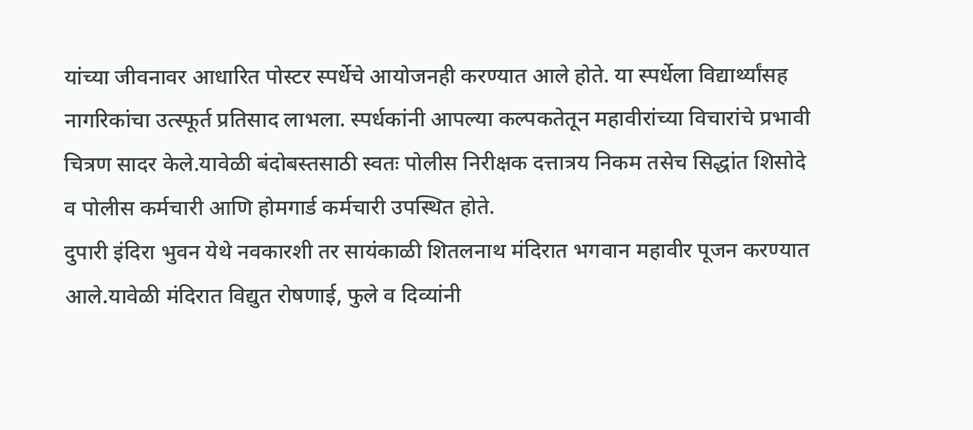यांच्या जीवनावर आधारित पोस्टर स्पर्धेचे आयोजनही करण्यात आले होते. या स्पर्धेला विद्यार्थ्यांसह नागरिकांचा उत्स्फूर्त प्रतिसाद लाभला. स्पर्धकांनी आपल्या कल्पकतेतून महावीरांच्या विचारांचे प्रभावी चित्रण सादर केले.यावेळी बंदोबस्तसाठी स्वतः पोलीस निरीक्षक दत्तात्रय निकम तसेच सिद्धांत शिसोदे व पोलीस कर्मचारी आणि होमगार्ड कर्मचारी उपस्थित होते.
दुपारी इंदिरा भुवन येथे नवकारशी तर सायंकाळी शितलनाथ मंदिरात भगवान महावीर पूजन करण्यात आले.यावेळी मंदिरात विद्युत रोषणाई, फुले व दिव्यांनी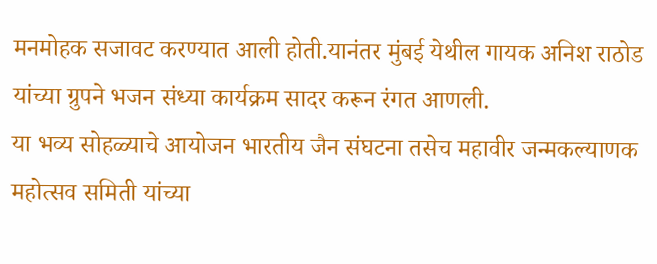मनमोहक सजावट करण्यात आली होती.यानंतर मुंबई येथील गायक अनिश राठोड यांच्या ग्रुपने भजन संध्या कार्यक्रम सादर करून रंगत आणली.
या भव्य सोहळ्याचे आयोजन भारतीय जैन संघटना तसेच महावीर जन्मकल्याणक महोत्सव समिती यांच्या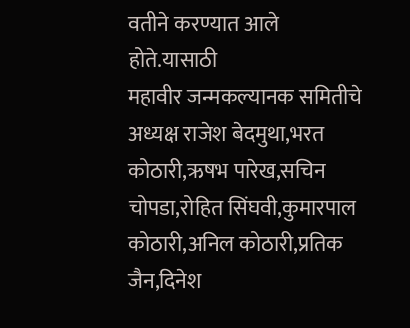वतीने करण्यात आले होते.यासाठी
महावीर जन्मकल्यानक समितीचे अध्यक्ष राजेश बेदमुथा,भरत कोठारी,ऋषभ पारेख,सचिन चोपडा,रोहित सिंघवी,कुमारपाल कोठारी,अनिल कोठारी,प्रतिक जैन,दिनेश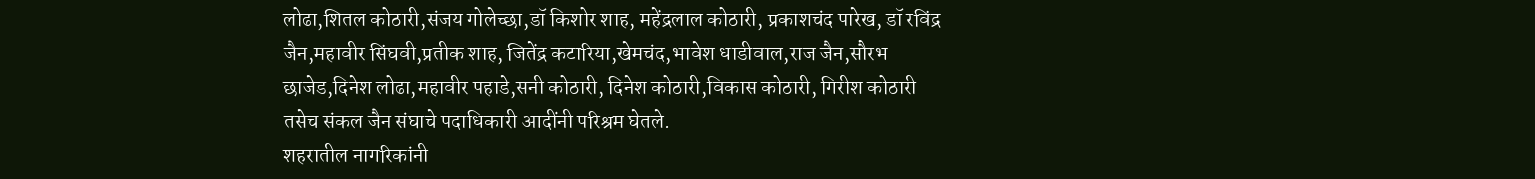लोढा,शितल कोठारी,संजय गोलेच्छा,डॉ किशोर शाह, महेंद्रलाल कोठारी, प्रकाशचंद पारेख, डॉ रविंद्र जैन,महावीर सिंघवी,प्रतीक शाह, जितेंद्र कटारिया,खेमचंद,भावेश धाडीवाल,राज जैन,सौरभ छाजेड,दिनेश लोढा,महावीर पहाडे,सनी कोठारी, दिनेश कोठारी,विकास कोठारी, गिरीश कोठारी तसेच संकल जैन संघाचे पदाधिकारी आदींनी परिश्रम घेतले.
शहरातील नागरिकांनी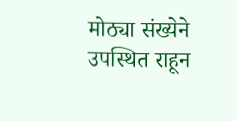मोठ्या संख्येने उपस्थित राहून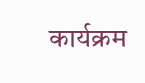कार्यक्रम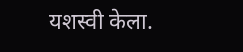यशस्वी केला.